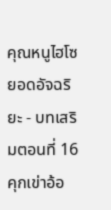คุณหนูไฮโซยอดอัจฉริยะ - บทเสริมตอนที่ 16 คุกเข่าอ้อ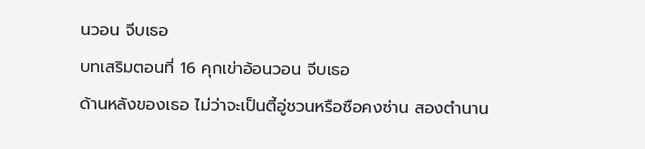นวอน จีบเธอ
บทเสริมตอนที่ 16 คุกเข่าอ้อนวอน จีบเธอ
ด้านหลังของเธอ ไม่ว่าจะเป็นตี้อู่ชวนหรือซือคงซ่าน สองตำนาน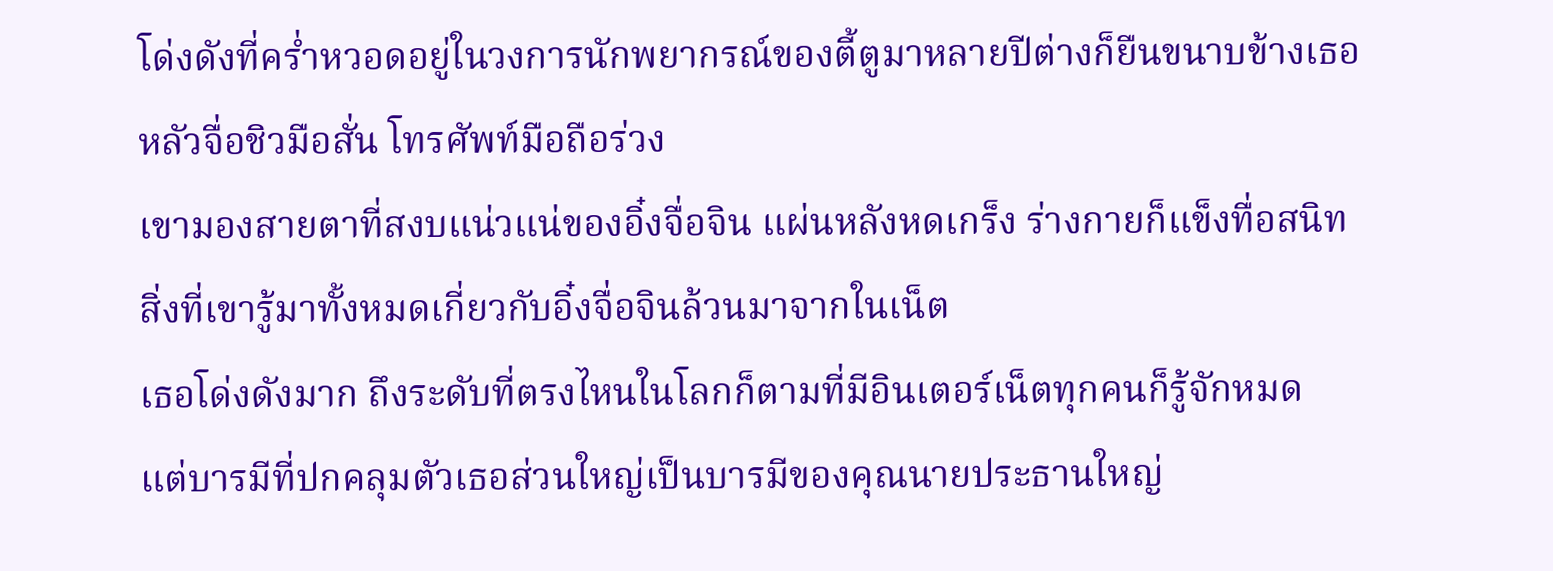โด่งดังที่คร่ำหวอดอยู่ในวงการนักพยากรณ์ของตี้ตูมาหลายปีต่างก็ยืนขนาบข้างเธอ
หลัวจื่อชิวมือสั่น โทรศัพท์มือถือร่วง
เขามองสายตาที่สงบแน่วแน่ของอิ๋งจื่อจิน แผ่นหลังหดเกร็ง ร่างกายก็แข็งทื่อสนิท
สิ่งที่เขารู้มาทั้งหมดเกี่ยวกับอิ๋งจื่อจินล้วนมาจากในเน็ต
เธอโด่งดังมาก ถึงระดับที่ตรงไหนในโลกก็ตามที่มีอินเตอร์เน็ตทุกคนก็รู้จักหมด
แต่บารมีที่ปกคลุมตัวเธอส่วนใหญ่เป็นบารมีของคุณนายประธานใหญ่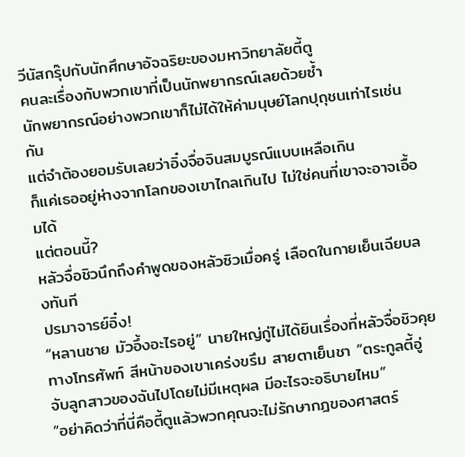วีนัสกรุ๊ปกับนักศึกษาอัจฉริยะของมหาวิทยาลัยตี้ตู
คนละเรื่องกับพวกเขาที่เป็นนักพยากรณ์เลยด้วยซ้ำ
นักพยากรณ์อย่างพวกเขาก็ไม่ได้ให้ค่ามนุษย์โลกปุถุชนเท่าไรเช่นกัน
แต่จำต้องยอมรับเลยว่าอิ๋งจื่อจินสมบูรณ์แบบเหลือเกิน
ก็แค่เธออยู่ห่างจากโลกของเขาไกลเกินไป ไม่ใช่คนที่เขาจะอาจเอื้อมได้
แต่ตอนนี้?
หลัวจื่อชิวนึกถึงคำพูดของหลัวซิวเมื่อครู่ เลือดในกายเย็นเฉียบลงทันที
ปรมาจารย์อิ๋ง!
“หลานชาย มัวอึ้งอะไรอยู่” นายใหญ่กู่ไม่ได้ยินเรื่องที่หลัวจื่อชิวคุยทางโทรศัพท์ สีหน้าของเขาเคร่งขรึม สายตาเย็นชา “ตระกูลตี้อู่จับลูกสาวของฉันไปโดยไม่มีเหตุผล มีอะไรจะอธิบายไหม”
“อย่าคิดว่าที่นี่คือตี้ตูแล้วพวกคุณจะไม่รักษากฎของศาสตร์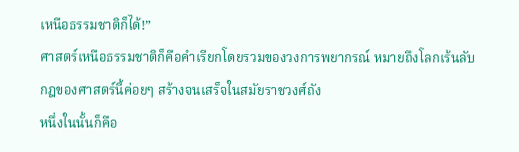เหนือธรรมชาติก็ได้!”
ศาสตร์เหนือธรรมชาติก็คือคำเรียกโดยรวมของวงการพยากรณ์ หมายถึงโลกเร้นลับ
กฎของศาสตร์นี้ค่อยๆ สร้างจนเสร็จในสมัยราชวงศ์ถัง
หนึ่งในนั้นก็คือ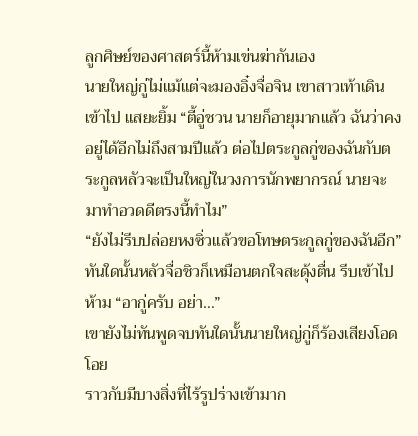ลูกศิษย์ของศาสตร์นี้ห้ามเข่นฆ่ากันเอง
นายใหญ่กู่ไม่แม้แต่จะมองอิ๋งจื่อจิน เขาสาวเท้าเดินเข้าไป แสยะยิ้ม “ตี้อู่ชวน นายก็อายุมากแล้ว ฉันว่าคงอยู่ได้อีกไม่ถึงสามปีแล้ว ต่อไปตระกูลกู่ของฉันกับตระกูลหลัวจะเป็นใหญ่ในวงการนักพยากรณ์ นายจะมาทำอวดดีตรงนี้ทำไม”
“ยังไม่รีบปล่อยหงซิ่วแล้วขอโทษตระกูลกู่ของฉันอีก”
ทันใดนั้นหลัวจื่อชิวก็เหมือนตกใจสะดุ้งตื่น รีบเข้าไปห้าม “อากู่ครับ อย่า…”
เขายังไม่ทันพูดจบทันใดนั้นนายใหญ่กู่ก็ร้องเสียงโอดโอย
ราวกับมีบางสิ่งที่ไร้รูปร่างเข้ามาก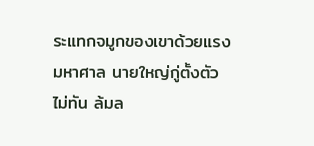ระแทกจมูกของเขาด้วยแรงมหาศาล นายใหญ่กู่ตั้งตัวไม่ทัน ล้มล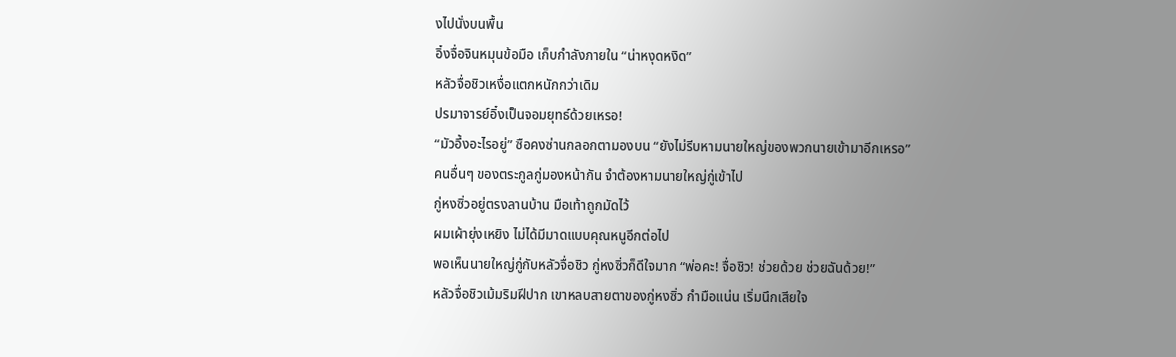งไปนั่งบนพื้น
อิ๋งจื่อจินหมุนข้อมือ เก็บกำลังภายใน “น่าหงุดหงิด”
หลัวจื่อชิวเหงื่อแตกหนักกว่าเดิม
ปรมาจารย์อิ๋งเป็นจอมยุทธ์ด้วยเหรอ!
“มัวอึ้งอะไรอยู่” ซือคงซ่านกลอกตามองบน “ยังไม่รีบหามนายใหญ่ของพวกนายเข้ามาอีกเหรอ”
คนอื่นๆ ของตระกูลกู่มองหน้ากัน จำต้องหามนายใหญ่กู่เข้าไป
กู่หงซิ่วอยู่ตรงลานบ้าน มือเท้าถูกมัดไว้
ผมเผ้ายุ่งเหยิง ไม่ได้มีมาดแบบคุณหนูอีกต่อไป
พอเห็นนายใหญ่กู่กับหลัวจื่อชิว กู่หงซิ่วก็ดีใจมาก “พ่อคะ! จื่อชิว! ช่วยด้วย ช่วยฉันด้วย!”
หลัวจื่อชิวเม้มริมฝีปาก เขาหลบสายตาของกู่หงซิ่ว กำมือแน่น เริ่มนึกเสียใจ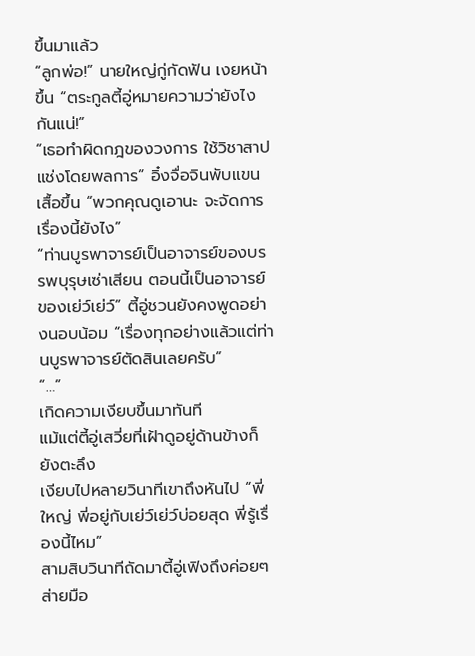ขึ้นมาแล้ว
“ลูกพ่อ!” นายใหญ่กู่กัดฟัน เงยหน้าขึ้น “ตระกูลตี้อู่หมายความว่ายังไงกันแน่!”
“เธอทำผิดกฎของวงการ ใช้วิชาสาปแช่งโดยพลการ” อิ๋งจื่อจินพับแขนเสื้อขึ้น “พวกคุณดูเอานะ จะจัดการเรื่องนี้ยังไง”
“ท่านบูรพาจารย์เป็นอาจารย์ของบรรพบุรุษเซ่าเสียน ตอนนี้เป็นอาจารย์ของเย่ว์เย่ว์” ตี้อู่ชวนยังคงพูดอย่างนอบน้อม “เรื่องทุกอย่างแล้วแต่ท่านบูรพาจารย์ตัดสินเลยครับ”
“…”
เกิดความเงียบขึ้นมาทันที
แม้แต่ตี้อู่เสวี่ยที่เฝ้าดูอยู่ด้านข้างก็ยังตะลึง
เงียบไปหลายวินาทีเขาถึงหันไป “พี่ใหญ่ พี่อยู่กับเย่ว์เย่ว์บ่อยสุด พี่รู้เรื่องนี้ไหม”
สามสิบวินาทีถัดมาตี้อู่เฟิงถึงค่อยๆ ส่ายมือ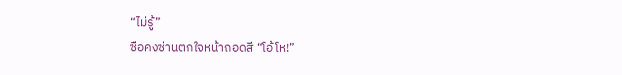“ไม่รู้”
ซือคงซ่านตกใจหน้าถอดสี “โอ้โห!”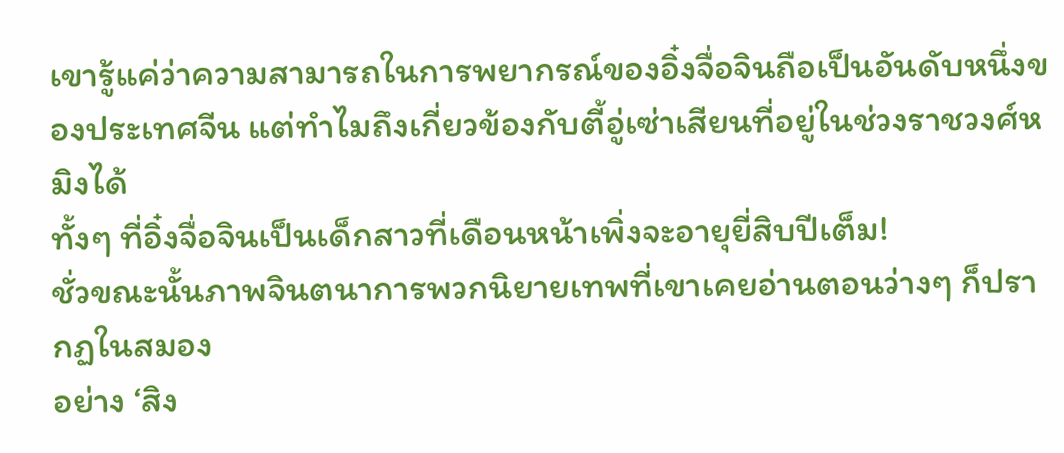เขารู้แค่ว่าความสามารถในการพยากรณ์ของอิ๋งจื่อจินถือเป็นอันดับหนึ่งของประเทศจีน แต่ทำไมถึงเกี่ยวข้องกับตี้อู่เซ่าเสียนที่อยู่ในช่วงราชวงศ์หมิงได้
ทั้งๆ ที่อิ๋งจื่อจินเป็นเด็กสาวที่เดือนหน้าเพิ่งจะอายุยี่สิบปีเต็ม!
ชั่วขณะนั้นภาพจินตนาการพวกนิยายเทพที่เขาเคยอ่านตอนว่างๆ ก็ปรากฏในสมอง
อย่าง ‘สิง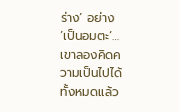ร่าง’ อย่าง ‘เป็นอมตะ’…เขาลองคิดความเป็นไปได้ทั้งหมดแล้ว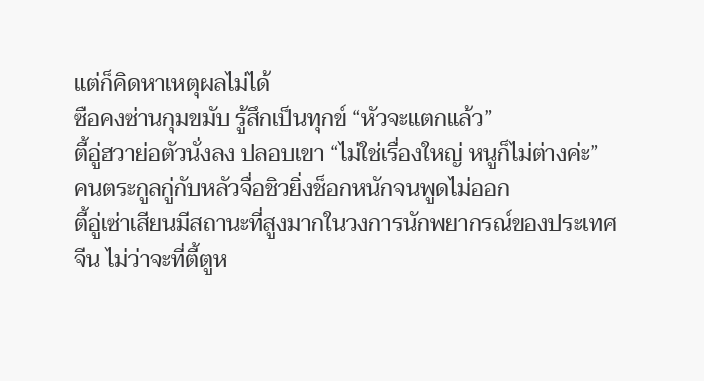แต่ก็คิดหาเหตุผลไม่ได้
ซือคงซ่านกุมขมับ รู้สึกเป็นทุกข์ “หัวจะแตกแล้ว”
ตี้อู่ฮวาย่อตัวนั่งลง ปลอบเขา “ไม่ใช่เรื่องใหญ่ หนูก็ไม่ต่างค่ะ”
คนตระกูลกู่กับหลัวจื่อชิวยิ่งช็อกหนักจนพูดไม่ออก
ตี้อู่เซ่าเสียนมีสถานะที่สูงมากในวงการนักพยากรณ์ของประเทศจีน ไม่ว่าจะที่ตี้ตูห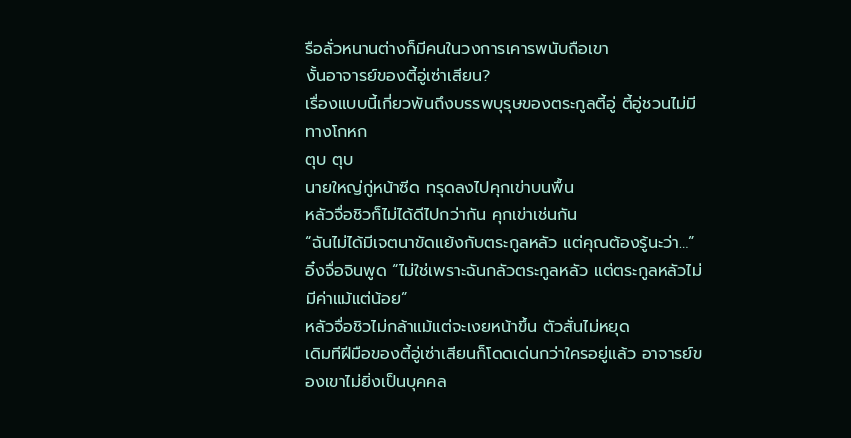รือลั่วหนานต่างก็มีคนในวงการเคารพนับถือเขา
งั้นอาจารย์ของตี้อู่เซ่าเสียน?
เรื่องแบบนี้เกี่ยวพันถึงบรรพบุรุษของตระกูลตี้อู่ ตี้อู่ชวนไม่มีทางโกหก
ตุบ ตุบ
นายใหญ่กู่หน้าซีด ทรุดลงไปคุกเข่าบนพื้น
หลัวจื่อชิวก็ไม่ได้ดีไปกว่ากัน คุกเข่าเช่นกัน
“ฉันไม่ได้มีเจตนาขัดแย้งกับตระกูลหลัว แต่คุณต้องรู้นะว่า…” อิ๋งจื่อจินพูด “ไม่ใช่เพราะฉันกลัวตระกูลหลัว แต่ตระกูลหลัวไม่มีค่าแม้แต่น้อย”
หลัวจื่อชิวไม่กล้าแม้แต่จะเงยหน้าขึ้น ตัวสั่นไม่หยุด
เดิมทีฝีมือของตี้อู่เซ่าเสียนก็โดดเด่นกว่าใครอยู่แล้ว อาจารย์ของเขาไม่ยิ่งเป็นบุคคล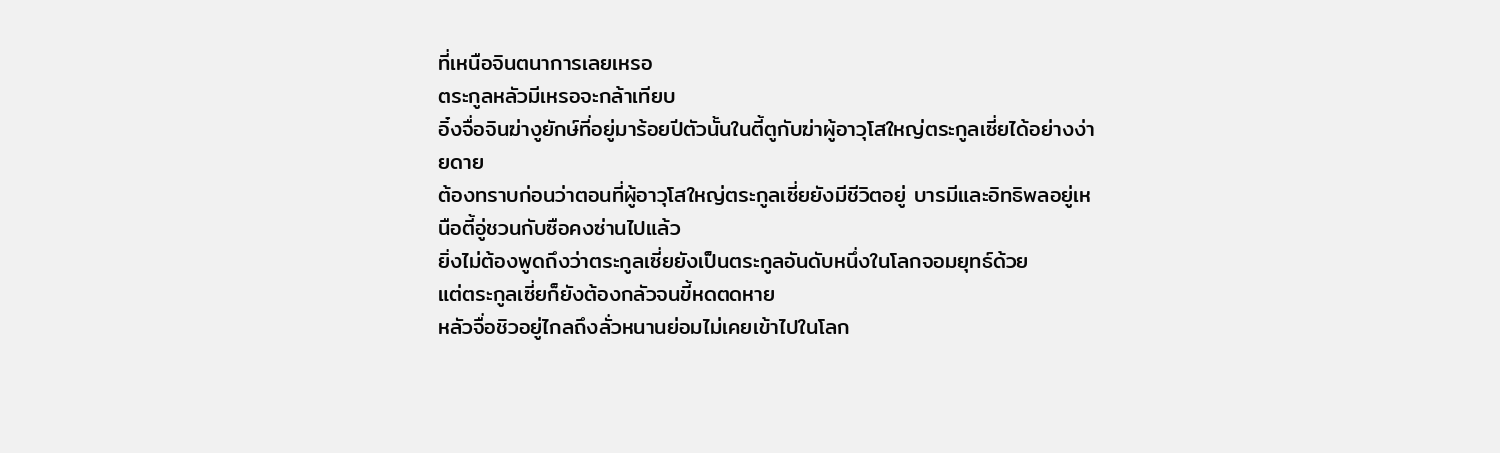ที่เหนือจินตนาการเลยเหรอ
ตระกูลหลัวมีเหรอจะกล้าเทียบ
อิ๋งจื่อจินฆ่างูยักษ์ที่อยู่มาร้อยปีตัวนั้นในตี้ตูกับฆ่าผู้อาวุโสใหญ่ตระกูลเซี่ยได้อย่างง่ายดาย
ต้องทราบก่อนว่าตอนที่ผู้อาวุโสใหญ่ตระกูลเซี่ยยังมีชีวิตอยู่ บารมีและอิทธิพลอยู่เหนือตี้อู่ชวนกับซือคงซ่านไปแล้ว
ยิ่งไม่ต้องพูดถึงว่าตระกูลเซี่ยยังเป็นตระกูลอันดับหนึ่งในโลกจอมยุทธ์ด้วย
แต่ตระกูลเซี่ยก็ยังต้องกลัวจนขี้หดตดหาย
หลัวจื่อชิวอยู่ไกลถึงลั่วหนานย่อมไม่เคยเข้าไปในโลก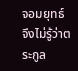จอมยุทธ์
จึงไม่รู้ว่าตระกูล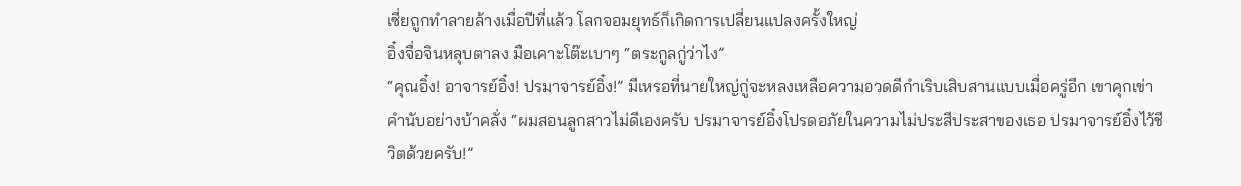เซี่ยถูกทำลายล้างเมื่อปีที่แล้ว โลกจอมยุทธ์ก็เกิดการเปลี่ยนแปลงครั้งใหญ่
อิ๋งจื่อจินหลุบตาลง มือเคาะโต๊ะเบาๆ “ตระกูลกู่ว่าไง”
“คุณอิ๋ง! อาจารย์อิ๋ง! ปรมาจารย์อิ๋ง!” มีเหรอที่นายใหญ่กู่จะหลงเหลือความอวดดีกำเริบเสิบสานแบบเมื่อครู่อีก เขาคุกเข่าคำนับอย่างบ้าคลั่ง “ผมสอนลูกสาวไม่ดีเองครับ ปรมาจารย์อิ๋งโปรดอภัยในความไม่ประสีประสาของเธอ ปรมาจารย์อิ๋งไว้ชีวิตด้วยครับ!”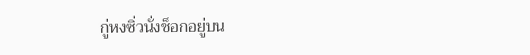กู่หงซิ่วนั่งช็อกอยู่บน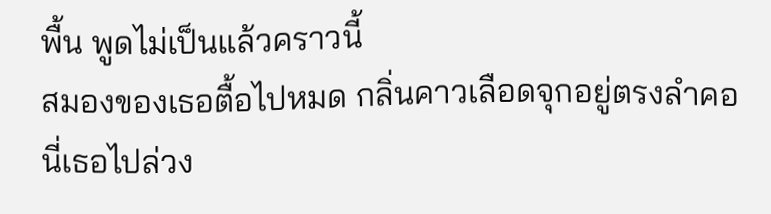พื้น พูดไม่เป็นแล้วคราวนี้
สมองของเธอตื้อไปหมด กลิ่นคาวเลือดจุกอยู่ตรงลำคอ
นี่เธอไปล่วง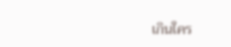เกินใคร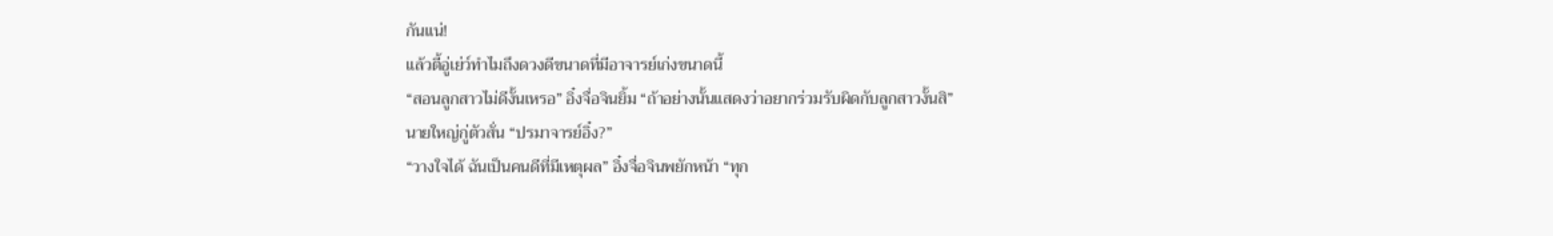กันแน่!
แล้วตี้อู่เย่ว์ทำไมถึงดวงดีขนาดที่มีอาจารย์เก่งขนาดนี้
“สอนลูกสาวไม่ดีงั้นเหรอ” อิ๋งจื่อจินยิ้ม “ถ้าอย่างนั้นแสดงว่าอยากร่วมรับผิดกับลูกสาวงั้นสิ”
นายใหญ่กู่ตัวสั่น “ปรมาจารย์อิ๋ง?”
“วางใจได้ ฉันเป็นคนดีที่มีเหตุผล” อิ๋งจื่อจินพยักหน้า “ทุก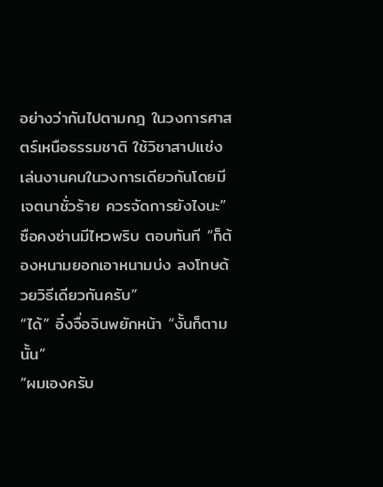อย่างว่ากันไปตามกฎ ในวงการศาสตร์เหนือธรรมชาติ ใช้วิชาสาปแช่งเล่นงานคนในวงการเดียวกันโดยมีเจตนาชั่วร้าย ควรจัดการยังไงนะ”
ซือคงซ่านมีไหวพริบ ตอบทันที “ก็ต้องหนามยอกเอาหนามบ่ง ลงโทษด้วยวิธีเดียวกันครับ”
“ได้” อิ๋งจื่อจินพยักหน้า “งั้นก็ตามนั้น”
“ผมเองครับ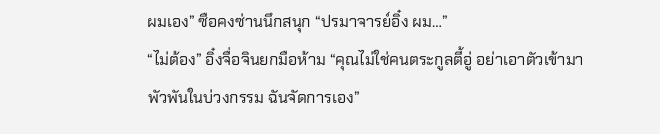ผมเอง” ซือคงซ่านนึกสนุก “ปรมาจารย์อิ๋ง ผม…”
“ไม่ต้อง” อิ๋งจื่อจินยกมือห้าม “คุณไม่ใช่คนตระกูลตี้อู่ อย่าเอาตัวเข้ามาพัวพันในบ่วงกรรม ฉันจัดการเอง”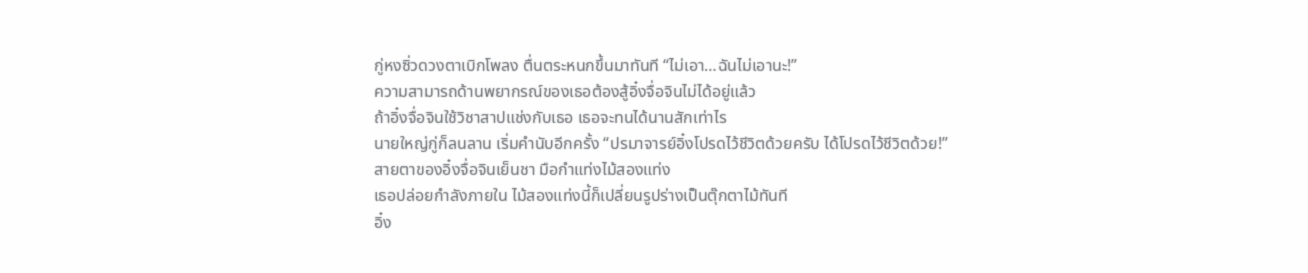กู่หงซิ่วดวงตาเบิกโพลง ตื่นตระหนกขึ้นมาทันที “ไม่เอา…ฉันไม่เอานะ!”
ความสามารถด้านพยากรณ์ของเธอต้องสู้อิ๋งจื่อจินไม่ได้อยู่แล้ว
ถ้าอิ๋งจื่อจินใช้วิชาสาปแช่งกับเธอ เธอจะทนได้นานสักเท่าไร
นายใหญ่กู่ก็ลนลาน เริ่มคำนับอีกครั้ง “ปรมาจารย์อิ๋งโปรดไว้ชีวิตด้วยครับ ได้โปรดไว้ชีวิตด้วย!”
สายตาของอิ๋งจื่อจินเย็นชา มือกำแท่งไม้สองแท่ง
เธอปล่อยกำลังภายใน ไม้สองแท่งนี้ก็เปลี่ยนรูปร่างเป็นตุ๊กตาไม้ทันที
อิ๋ง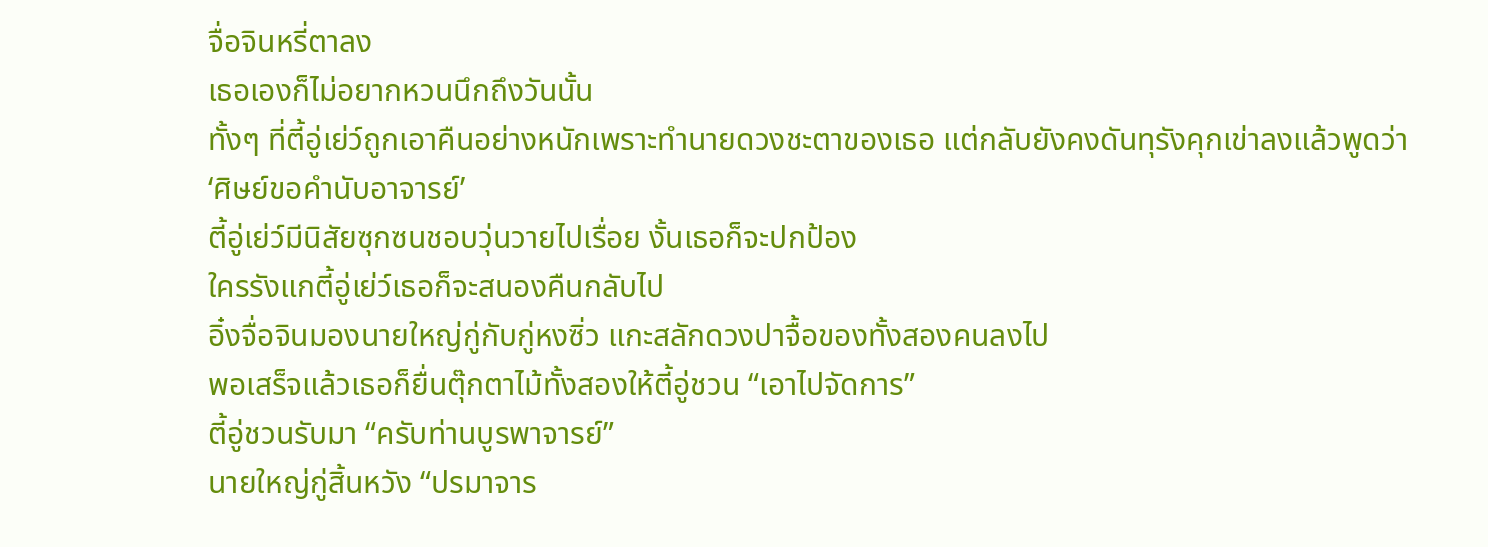จื่อจินหรี่ตาลง
เธอเองก็ไม่อยากหวนนึกถึงวันนั้น
ทั้งๆ ที่ตี้อู่เย่ว์ถูกเอาคืนอย่างหนักเพราะทำนายดวงชะตาของเธอ แต่กลับยังคงดันทุรังคุกเข่าลงแล้วพูดว่า
‘ศิษย์ขอคำนับอาจารย์’
ตี้อู่เย่ว์มีนิสัยซุกซนชอบวุ่นวายไปเรื่อย งั้นเธอก็จะปกป้อง
ใครรังแกตี้อู่เย่ว์เธอก็จะสนองคืนกลับไป
อิ๋งจื่อจินมองนายใหญ่กู่กับกู่หงซิ่ว แกะสลักดวงปาจื้อของทั้งสองคนลงไป
พอเสร็จแล้วเธอก็ยื่นตุ๊กตาไม้ทั้งสองให้ตี้อู่ชวน “เอาไปจัดการ”
ตี้อู่ชวนรับมา “ครับท่านบูรพาจารย์”
นายใหญ่กู่สิ้นหวัง “ปรมาจาร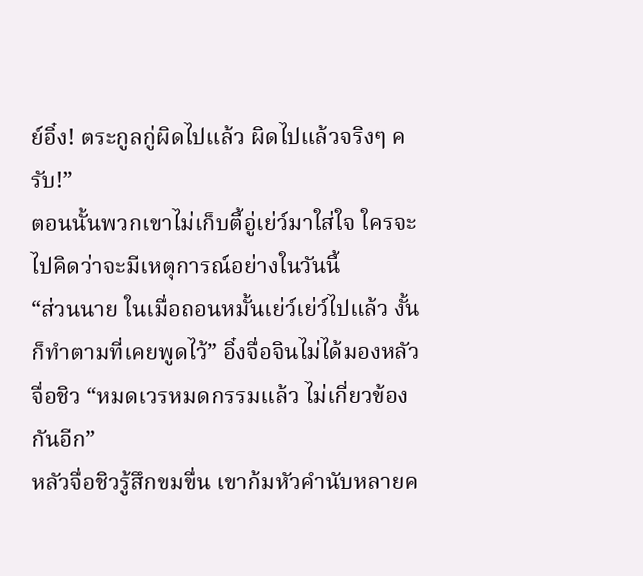ย์อิ๋ง! ตระกูลกู่ผิดไปแล้ว ผิดไปแล้วจริงๆ ครับ!”
ตอนนั้นพวกเขาไม่เก็บตี้อู่เย่ว์มาใส่ใจ ใครจะไปคิดว่าจะมีเหตุการณ์อย่างในวันนี้
“ส่วนนาย ในเมื่อถอนหมั้นเย่ว์เย่ว์ไปแล้ว งั้นก็ทำตามที่เคยพูดไว้” อิ๋งจื่อจินไม่ได้มองหลัวจื่อชิว “หมดเวรหมดกรรมแล้ว ไม่เกี่ยวข้องกันอีก”
หลัวจื่อชิวรู้สึกขมขื่น เขาก้มหัวคำนับหลายค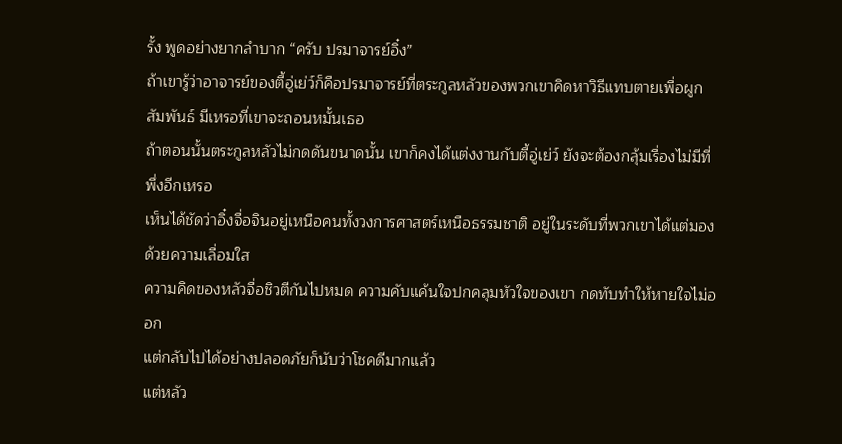รั้ง พูดอย่างยากลำบาก “ครับ ปรมาจารย์อิ๋ง”
ถ้าเขารู้ว่าอาจารย์ของตี้อู่เย่ว์ก็คือปรมาจารย์ที่ตระกูลหลัวของพวกเขาคิดหาวิธีแทบตายเพื่อผูกสัมพันธ์ มีเหรอที่เขาจะถอนหมั้นเธอ
ถ้าตอนนั้นตระกูลหลัวไม่กดดันขนาดนั้น เขาก็คงได้แต่งงานกับตี้อู่เย่ว์ ยังจะต้องกลุ้มเรื่องไม่มีที่พึ่งอีกเหรอ
เห็นได้ชัดว่าอิ๋งจื่อจินอยู่เหนือคนทั้งวงการศาสตร์เหนือธรรมชาติ อยู่ในระดับที่พวกเขาได้แต่มองด้วยความเลื่อมใส
ความคิดของหลัวจื่อชิวตีกันไปหมด ความคับแค้นใจปกคลุมหัวใจของเขา กดทับทำให้หายใจไม่ออก
แต่กลับไปได้อย่างปลอดภัยก็นับว่าโชคดีมากแล้ว
แต่หลัว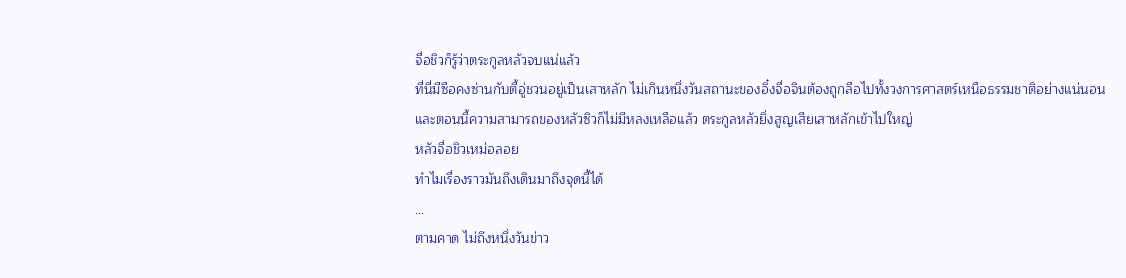จื่อชิวก็รู้ว่าตระกูลหลัวจบแน่แล้ว
ที่นี่มีซือคงซ่านกับตี้อู่ชวนอยู่เป็นเสาหลัก ไม่เกินหนึ่งวันสถานะของอิ๋งจื่อจินต้องถูกลือไปทั้งวงการศาสตร์เหนือธรรมชาติอย่างแน่นอน
และตอนนี้ความสามารถของหลัวซิวก็ไม่มีหลงเหลือแล้ว ตระกูลหลัวยิ่งสูญเสียเสาหลักเข้าไปใหญ่
หลัวจื่อชิวเหม่อลอย
ทำไมเรื่องราวมันถึงเดินมาถึงจุดนี้ได้
…
ตามคาด ไม่ถึงหนึ่งวันข่าว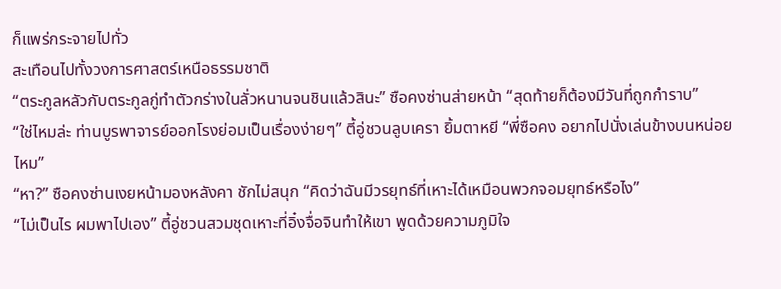ก็แพร่กระจายไปทั่ว
สะเทือนไปทั้งวงการศาสตร์เหนือธรรมชาติ
“ตระกูลหลัวกับตระกูลกู่ทำตัวกร่างในลั่วหนานจนชินแล้วสินะ” ซือคงซ่านส่ายหน้า “สุดท้ายก็ต้องมีวันที่ถูกกำราบ”
“ใช่ไหมล่ะ ท่านบูรพาจารย์ออกโรงย่อมเป็นเรื่องง่ายๆ” ตี้อู่ชวนลูบเครา ยิ้มตาหยี “พี่ซือคง อยากไปนั่งเล่นข้างบนหน่อยไหม”
“หา?” ซือคงซ่านเงยหน้ามองหลังคา ชักไม่สนุก “คิดว่าฉันมีวรยุทธ์ที่เหาะได้เหมือนพวกจอมยุทธ์หรือไง”
“ไม่เป็นไร ผมพาไปเอง” ตี้อู่ชวนสวมชุดเหาะที่อิ๋งจื่อจินทำให้เขา พูดด้วยความภูมิใจ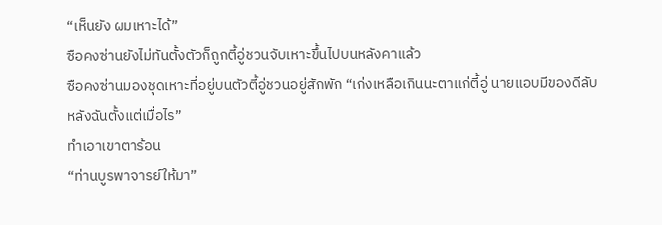“เห็นยัง ผมเหาะได้”
ซือคงซ่านยังไม่ทันตั้งตัวก็ถูกตี้อู่ชวนจับเหาะขึ้นไปบนหลังคาแล้ว
ซือคงซ่านมองชุดเหาะที่อยู่บนตัวตี้อู่ชวนอยู่สักพัก “เก่งเหลือเกินนะตาแก่ตี้อู่ นายแอบมีของดีลับหลังฉันตั้งแต่เมื่อไร”
ทำเอาเขาตาร้อน
“ท่านบูรพาจารย์ให้มา”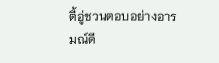ตี้อู่ชวนตอบอย่างอารมณ์ดี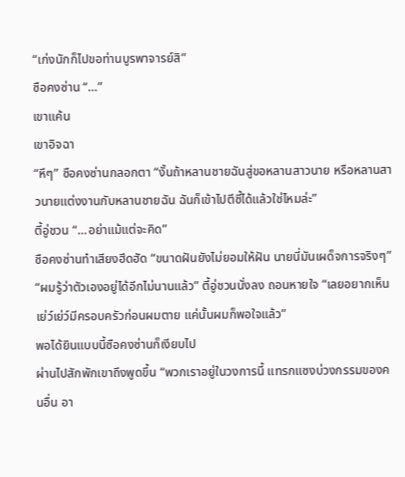“เก่งนักก็ไปขอท่านบูรพาจารย์สิ”
ซือคงซ่าน “…”
เขาแค้น
เขาอิจฉา
“หึๆ” ซือคงซ่านกลอกตา “งั้นถ้าหลานชายฉันสู่ขอหลานสาวนาย หรือหลานสาวนายแต่งงานกับหลานชายฉัน ฉันก็เข้าไปตีซี้ได้แล้วใช่ไหมล่ะ”
ตี้อู่ชวน “…อย่าแม้แต่จะคิด”
ซือคงซ่านทำเสียงฮึดฮัด “ขนาดฝันยังไม่ยอมให้ฝัน นายนี่มันเผด็จการจริงๆ”
“ผมรู้ว่าตัวเองอยู่ได้อีกไม่นานแล้ว” ตี้อู่ชวนนั่งลง ถอนหายใจ “เลยอยากเห็นเย่ว์เย่ว์มีครอบครัวก่อนผมตาย แค่นั้นผมก็พอใจแล้ว”
พอได้ยินแบบนี้ซือคงซ่านก็เงียบไป
ผ่านไปสักพักเขาถึงพูดขึ้น “พวกเราอยู่ในวงการนี้ แทรกแซงบ่วงกรรมของคนอื่น อา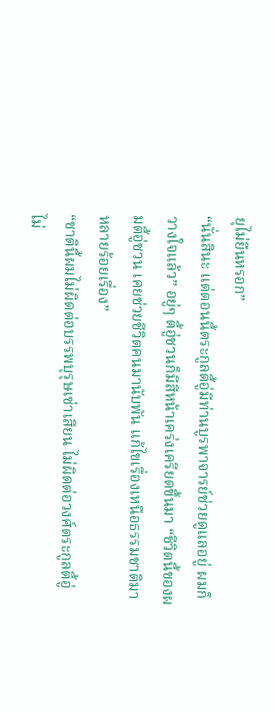ยุไม่ยืนหรอก”
“นั่นสินะ แต่ตอนนี้ตระกูลตี้อู่มีท่านบูรพาจารย์ช่วยดูแลอยู่ ผมก็วางใจแล้ว” อยู่ๆ ตี้อู่ชวนก็มีสีหน้าเคร่งเครียดขึ้นมา “ชีวิตนี้ของผมตี้อู่ชวน เคยช่วยชีวิตคนมานับพัน แก้ไขเรื่องเหนือธรรมชาติมาหลายร้อยเรื่อง”
“ชาตินี้ผมไม่ผิดต่อบรรพบุรุษเซ่าเสียน ไม่ผิดต่อวงศ์ตระกูลตี้อู่ ไม่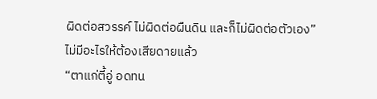ผิดต่อสวรรค์ ไม่ผิดต่อผืนดิน และก็ไม่ผิดต่อตัวเอง”
ไม่มีอะไรให้ต้องเสียดายแล้ว
“ตาแก่ตี้อู่ อดทน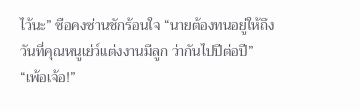ไว้นะ” ซือคงซ่านชักร้อนใจ “นายต้องทนอยู่ให้ถึงวันที่คุณหนูเย่ว์แต่งงานมีลูก ว่ากันไปปีต่อปี”
“เพ้อเจ้อ!”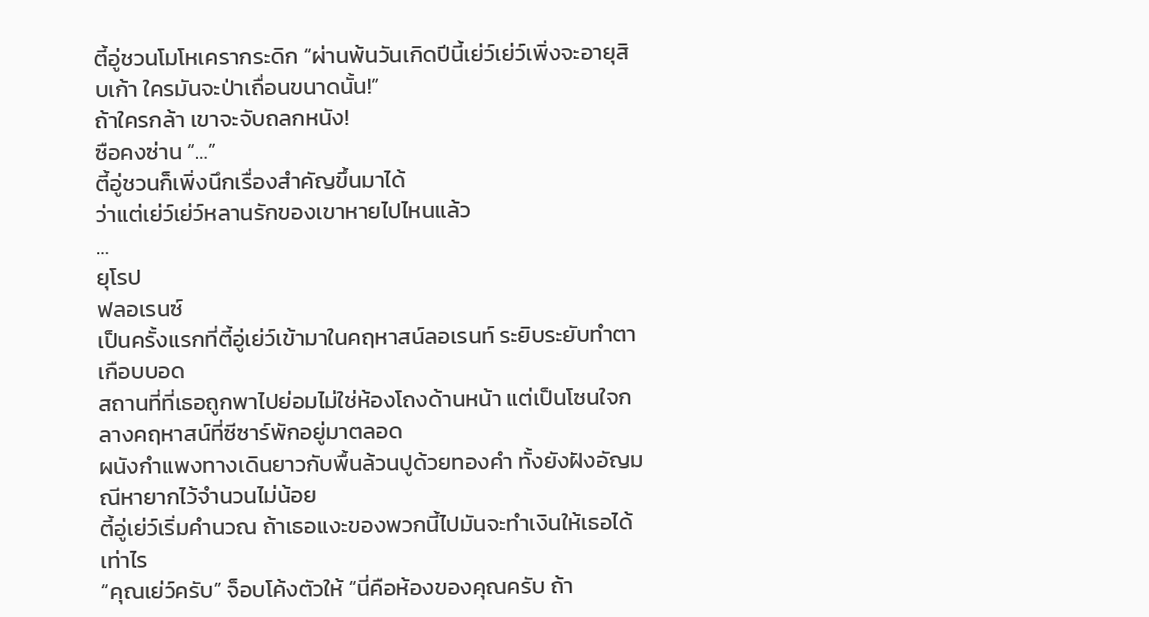ตี้อู่ชวนโมโหเครากระดิก “ผ่านพ้นวันเกิดปีนี้เย่ว์เย่ว์เพิ่งจะอายุสิบเก้า ใครมันจะป่าเถื่อนขนาดนั้น!”
ถ้าใครกล้า เขาจะจับถลกหนัง!
ซือคงซ่าน “…”
ตี้อู่ชวนก็เพิ่งนึกเรื่องสำคัญขึ้นมาได้
ว่าแต่เย่ว์เย่ว์หลานรักของเขาหายไปไหนแล้ว
…
ยุโรป
ฟลอเรนซ์
เป็นครั้งแรกที่ตี้อู่เย่ว์เข้ามาในคฤหาสน์ลอเรนท์ ระยิบระยับทำตาเกือบบอด
สถานที่ที่เธอถูกพาไปย่อมไม่ใช่ห้องโถงด้านหน้า แต่เป็นโซนใจกลางคฤหาสน์ที่ซีซาร์พักอยู่มาตลอด
ผนังกำแพงทางเดินยาวกับพื้นล้วนปูด้วยทองคำ ทั้งยังฝังอัญมณีหายากไว้จำนวนไม่น้อย
ตี้อู่เย่ว์เริ่มคำนวณ ถ้าเธอแงะของพวกนี้ไปมันจะทำเงินให้เธอได้เท่าไร
“คุณเย่ว์ครับ” จ็อบโค้งตัวให้ “นี่คือห้องของคุณครับ ถ้า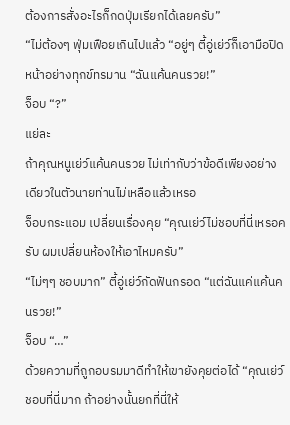ต้องการสั่งอะไรก็กดปุ่มเรียกได้เลยครับ”
“ไม่ต้องๆ ฟุ่มเฟือยเกินไปแล้ว “อยู่ๆ ตี้อู่เย่ว์ก็เอามือปิดหน้าอย่างทุกข์ทรมาน “ฉันแค้นคนรวย!”
จ็อบ “?”
แย่ละ
ถ้าคุณหนูเย่ว์แค้นคนรวย ไม่เท่ากับว่าข้อดีเพียงอย่างเดียวในตัวนายท่านไม่เหลือแล้วเหรอ
จ็อบกระแอม เปลี่ยนเรื่องคุย “คุณเย่ว์ไม่ชอบที่นี่เหรอครับ ผมเปลี่ยนห้องให้เอาไหมครับ”
“ไม่ๆๆ ชอบมาก” ตี้อู่เย่ว์กัดฟันกรอด “แต่ฉันแค่แค้นคนรวย!”
จ็อบ “…”
ด้วยความที่ถูกอบรมมาดีทำให้เขายังคุยต่อได้ “คุณเย่ว์ชอบที่นี่มาก ถ้าอย่างนั้นยกที่นี่ให้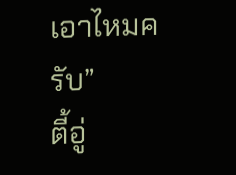เอาไหมครับ”
ตี้อู่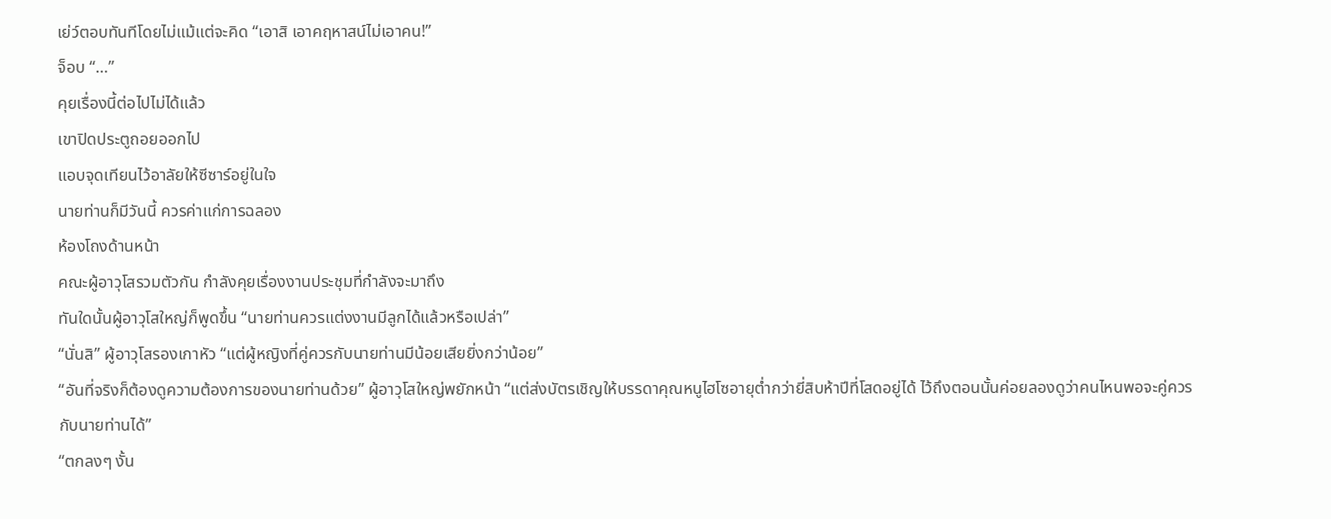เย่ว์ตอบทันทีโดยไม่แม้แต่จะคิด “เอาสิ เอาคฤหาสน์ไม่เอาคน!”
จ็อบ “…”
คุยเรื่องนี้ต่อไปไม่ได้แล้ว
เขาปิดประตูถอยออกไป
แอบจุดเทียนไว้อาลัยให้ซีซาร์อยู่ในใจ
นายท่านก็มีวันนี้ ควรค่าแก่การฉลอง
ห้องโถงด้านหน้า
คณะผู้อาวุโสรวมตัวกัน กำลังคุยเรื่องงานประชุมที่กำลังจะมาถึง
ทันใดนั้นผู้อาวุโสใหญ่ก็พูดขึ้น “นายท่านควรแต่งงานมีลูกได้แล้วหรือเปล่า”
“นั่นสิ” ผู้อาวุโสรองเกาหัว “แต่ผู้หญิงที่คู่ควรกับนายท่านมีน้อยเสียยิ่งกว่าน้อย”
“อันที่จริงก็ต้องดูความต้องการของนายท่านด้วย” ผู้อาวุโสใหญ่พยักหน้า “แต่ส่งบัตรเชิญให้บรรดาคุณหนูไฮโซอายุต่ำกว่ายี่สิบห้าปีที่โสดอยู่ได้ ไว้ถึงตอนนั้นค่อยลองดูว่าคนไหนพอจะคู่ควรกับนายท่านได้”
“ตกลงๆ งั้น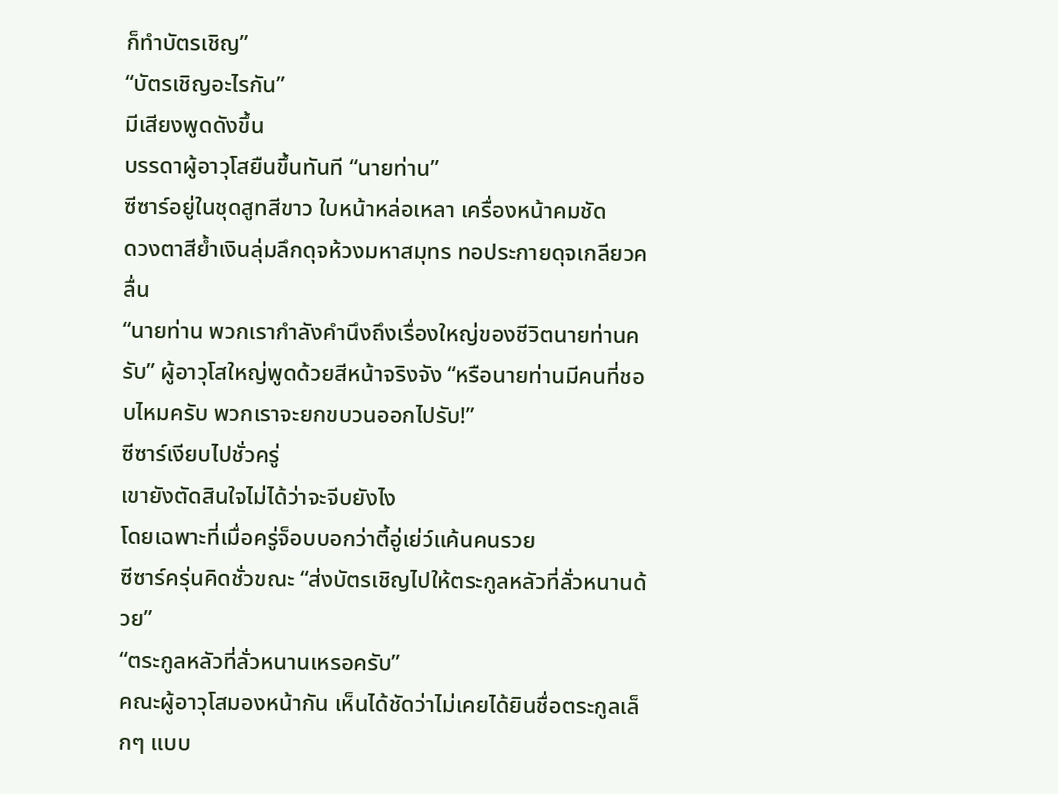ก็ทำบัตรเชิญ”
“บัตรเชิญอะไรกัน”
มีเสียงพูดดังขึ้น
บรรดาผู้อาวุโสยืนขึ้นทันที “นายท่าน”
ซีซาร์อยู่ในชุดสูทสีขาว ใบหน้าหล่อเหลา เครื่องหน้าคมชัด
ดวงตาสีย้ำเงินลุ่มลึกดุจห้วงมหาสมุทร ทอประกายดุจเกลียวคลื่น
“นายท่าน พวกเรากำลังคำนึงถึงเรื่องใหญ่ของชีวิตนายท่านครับ” ผู้อาวุโสใหญ่พูดด้วยสีหน้าจริงจัง “หรือนายท่านมีคนที่ชอบไหมครับ พวกเราจะยกขบวนออกไปรับ!”
ซีซาร์เงียบไปชั่วครู่
เขายังตัดสินใจไม่ได้ว่าจะจีบยังไง
โดยเฉพาะที่เมื่อครู่จ็อบบอกว่าตี้อู่เย่ว์แค้นคนรวย
ซีซาร์ครุ่นคิดชั่วขณะ “ส่งบัตรเชิญไปให้ตระกูลหลัวที่ลั่วหนานด้วย”
“ตระกูลหลัวที่ลั่วหนานเหรอครับ”
คณะผู้อาวุโสมองหน้ากัน เห็นได้ชัดว่าไม่เคยได้ยินชื่อตระกูลเล็กๆ แบบ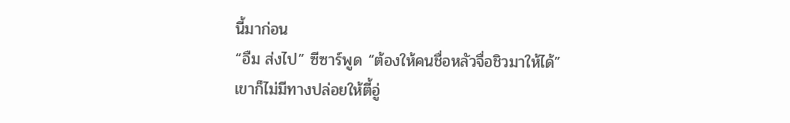นี้มาก่อน
“อืม ส่งไป” ซีซาร์พูด “ต้องให้คนชื่อหลัวจื่อชิวมาให้ได้”
เขาก็ไม่มีทางปล่อยให้ตี้อู่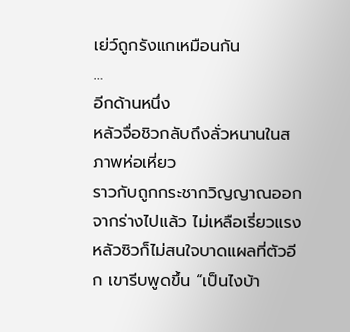เย่ว์ถูกรังแกเหมือนกัน
…
อีกด้านหนึ่ง
หลัวจื่อชิวกลับถึงลั่วหนานในสภาพห่อเหี่ยว
ราวกับถูกกระชากวิญญาณออกจากร่างไปแล้ว ไม่เหลือเรี่ยวแรง
หลัวซิวก็ไม่สนใจบาดแผลที่ตัวอีก เขารีบพูดขึ้น “เป็นไงบ้า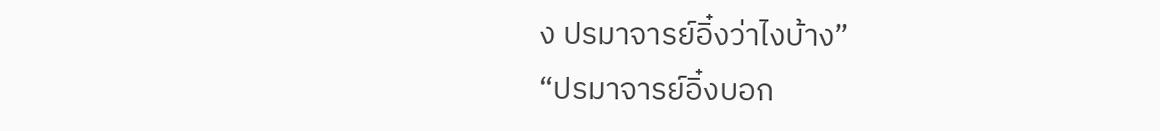ง ปรมาจารย์อิ๋งว่าไงบ้าง”
“ปรมาจารย์อิ๋งบอก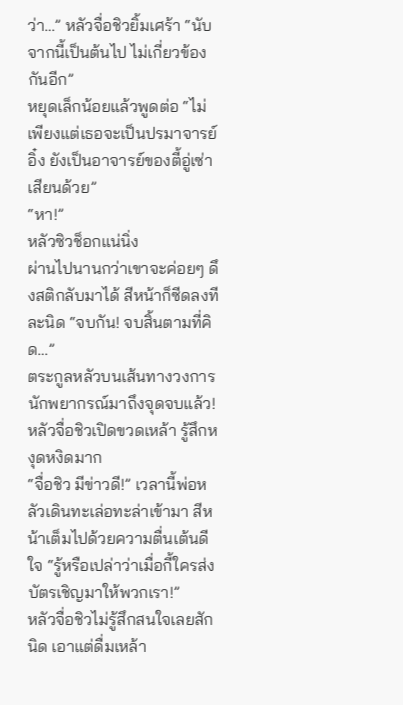ว่า…” หลัวจื่อชิวยิ้มเศร้า “นับจากนี้เป็นต้นไป ไม่เกี่ยวข้องกันอีก”
หยุดเล็กน้อยแล้วพูดต่อ “ไม่เพียงแต่เธอจะเป็นปรมาจารย์อิ๋ง ยังเป็นอาจารย์ของตี้อู่เซ่าเสียนด้วย”
“หา!”
หลัวซิวช็อกแน่นิ่ง
ผ่านไปนานกว่าเขาจะค่อยๆ ดึงสติกลับมาได้ สีหน้าก็ซีดลงทีละนิด “จบกัน! จบสิ้นตามที่คิด…”
ตระกูลหลัวบนเส้นทางวงการนักพยากรณ์มาถึงจุดจบแล้ว!
หลัวจื่อชิวเปิดขวดเหล้า รู้สึกหงุดหงิดมาก
“จื่อชิว มีข่าวดี!” เวลานี้พ่อหลัวเดินทะเล่อทะล่าเข้ามา สีหน้าเต็มไปด้วยความตื่นเต้นดีใจ “รู้หรือเปล่าว่าเมื่อกี้ใครส่งบัตรเชิญมาให้พวกเรา!”
หลัวจื่อชิวไม่รู้สึกสนใจเลยสักนิด เอาแต่ดื่มเหล้า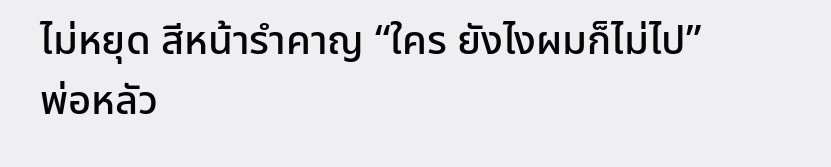ไม่หยุด สีหน้ารำคาญ “ใคร ยังไงผมก็ไม่ไป”
พ่อหลัว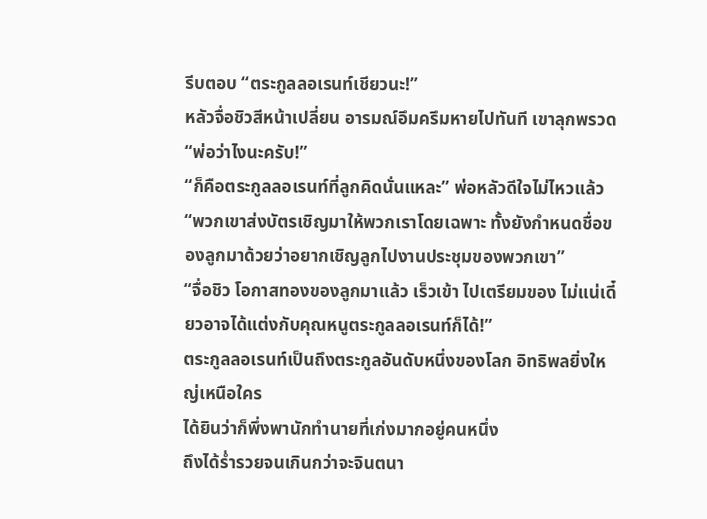รีบตอบ “ตระกูลลอเรนท์เชียวนะ!”
หลัวจื่อชิวสีหน้าเปลี่ยน อารมณ์อึมครึมหายไปทันที เขาลุกพรวด “พ่อว่าไงนะครับ!”
“ก็คือตระกูลลอเรนท์ที่ลูกคิดนั่นแหละ” พ่อหลัวดีใจไม่ไหวแล้ว “พวกเขาส่งบัตรเชิญมาให้พวกเราโดยเฉพาะ ทั้งยังกำหนดชื่อของลูกมาด้วยว่าอยากเชิญลูกไปงานประชุมของพวกเขา”
“จื่อชิว โอกาสทองของลูกมาแล้ว เร็วเข้า ไปเตรียมของ ไม่แน่เดี๋ยวอาจได้แต่งกับคุณหนูตระกูลลอเรนท์ก็ได้!”
ตระกูลลอเรนท์เป็นถึงตระกูลอันดับหนึ่งของโลก อิทธิพลยิ่งใหญ่เหนือใคร
ได้ยินว่าก็พึ่งพานักทำนายที่เก่งมากอยู่คนหนึ่ง
ถึงได้ร่ำรวยจนเกินกว่าจะจินตนา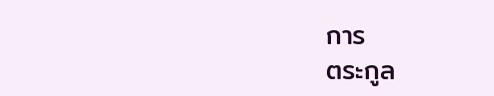การ
ตระกูล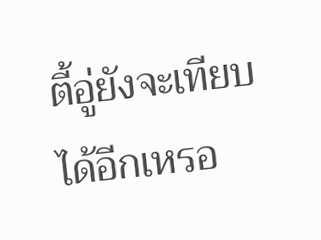ตี้อู่ยังจะเทียบได้อีกเหรอ